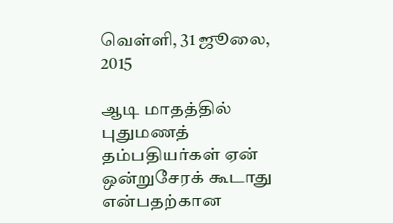வெள்ளி, 31 ஜூலை, 2015

ஆடி மாதத்தில் புதுமணத் தம்பதியர்கள் ஏன் ஒன்றுசேரக் கூடாது என்பதற்கான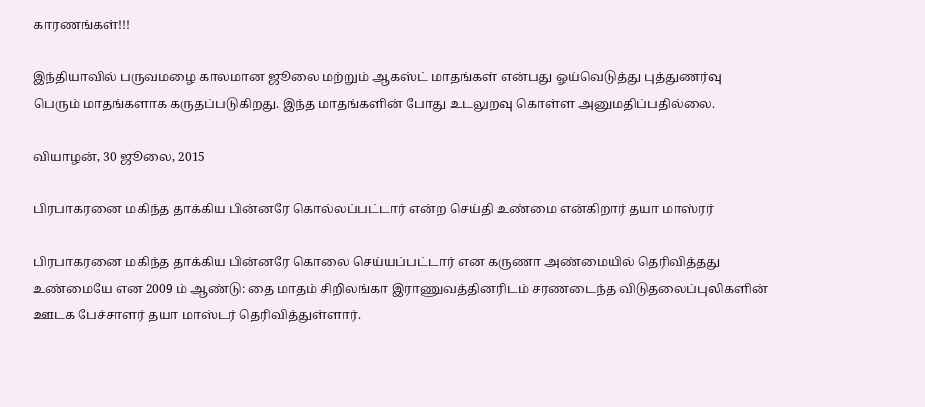காரணங்கள்!!!

இந்தியாவில் பருவமழை காலமான ஜூலை மற்றும் ஆகஸ்ட் மாதங்கள் என்பது ஓய்வெடுத்து புத்துணர்வு பெரும் மாதங்களாக கருதப்படுகிறது. இந்த மாதங்களின் போது உடலுறவு கொள்ள அனுமதிப்பதில்லை.

வியாழன், 30 ஜூலை, 2015

பிரபாகரனை மகிந்த தாக்கிய பின்னரே கொல்லப்பட்டார் என்ற செய்தி உண்மை என்கிறார் தயா மாஸ்ரர்

பிரபாகரனை மகிந்த தாக்கிய பின்னரே கொலை செய்யப்பட்டார் என கருணா அண்மையில் தெரிவித்தது உண்மையே என 2009 ம் ஆண்டு: தை மாதம் சிறிலங்கா இராணுவத்தினரிடம் சரணடைந்த விடுதலைப்புலிகளின் ஊடக பேச்சாளர் தயா மாஸ்டர் தெரிவித்துள்ளார்.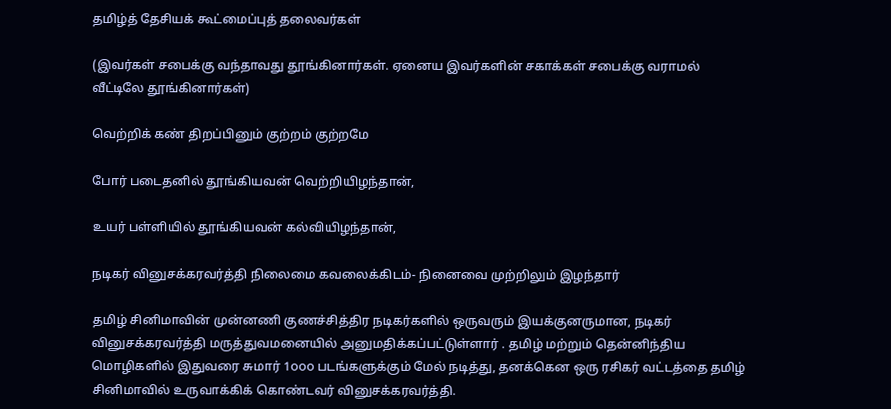தமிழ்த் தேசியக் கூட்மைப்புத் தலைவர்கள்

(இவர்கள் சபைக்கு வந்தாவது தூங்கினார்கள். ஏனைய இவர்களின் சகாக்கள் சபைக்கு வராமல் வீட்டிலே தூங்கினார்கள்)

வெற்றிக் கண் திறப்பினும் குற்றம் குற்றமே

போர் படைதனில் தூங்கியவன் வெற்றியிழந்தான்,

உயர் பள்ளியில் தூங்கியவன் கல்வியிழந்தான்,

நடிகர் வினுசக்கரவர்த்தி நிலைமை கவலைக்கிடம்- நினைவை முற்றிலும் இழந்தார்

தமிழ் சினிமாவின் முன்னணி குணச்சித்திர நடிகர்களில் ஒருவரும் இயக்குனருமான, நடிகர் வினுசக்கரவர்த்தி மருத்துவமனையில் அனுமதிக்கப்பட்டுள்ளார் . தமிழ் மற்றும் தென்னிந்திய மொழிகளில் இதுவரை சுமார் 1௦௦௦ படங்களுக்கும் மேல் நடித்து, தனக்கென ஒரு ரசிகர் வட்டத்தை தமிழ் சினிமாவில் உருவாக்கிக் கொண்டவர் வினுசக்கரவர்த்தி.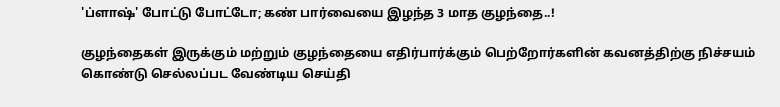'ப்ளாஷ்' போட்டு போட்டோ; கண் பார்வையை இழந்த 3 மாத குழந்தை..!

குழந்தைகள் இருக்கும் மற்றும் குழந்தையை எதிர்பார்க்கும் பெற்றோர்களின் கவனத்திற்கு நிச்சயம் கொண்டு செல்லப்பட வேண்டிய செய்தி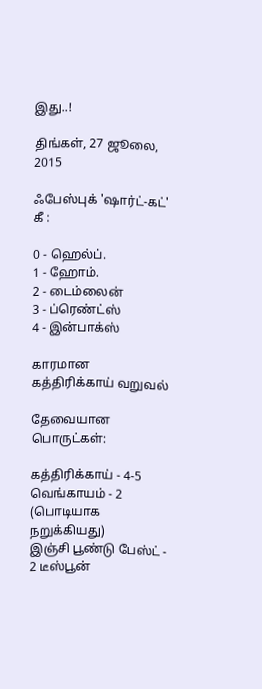இது..!

திங்கள், 27 ஜூலை, 2015

ஃபேஸ்புக் 'ஷார்ட்-கட்' கீ :

0 - ஹெல்ப்.
1 - ஹோம்.
2 - டைம்லைன்
3 - ப்ரெண்ட்ஸ்
4 - இன்பாக்ஸ்

காரமான கத்திரிக்காய் வறுவல்

தேவையான பொருட்கள்:

கத்திரிக்காய் - 4-5
வெங்காயம் - 2 (பொடியாக நறுக்கியது)
இஞ்சி பூண்டு பேஸ்ட் - 2 டீஸ்பூன்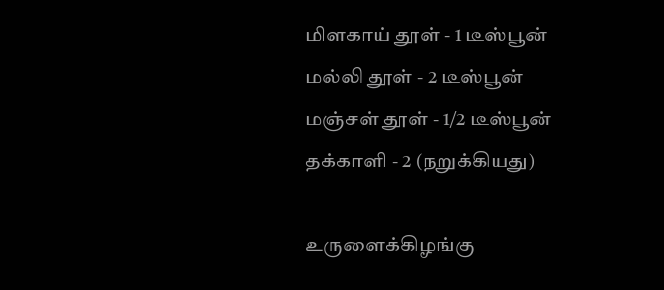மிளகாய் தூள் - 1 டீஸ்பூன்
மல்லி தூள் - 2 டீஸ்பூன்
மஞ்சள் தூள் - 1/2 டீஸ்பூன்
தக்காளி - 2 (நறுக்கியது)

உருளைக்கிழங்கு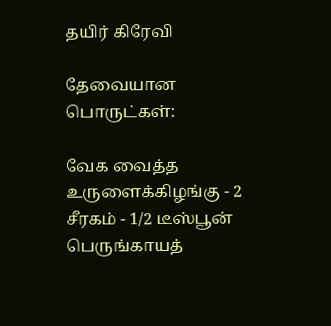தயிர் கிரேவி

தேவையான பொருட்கள்:

வேக வைத்த உருளைக்கிழங்கு - 2
சீரகம் - 1/2 டீஸ்பூன்
பெருங்காயத்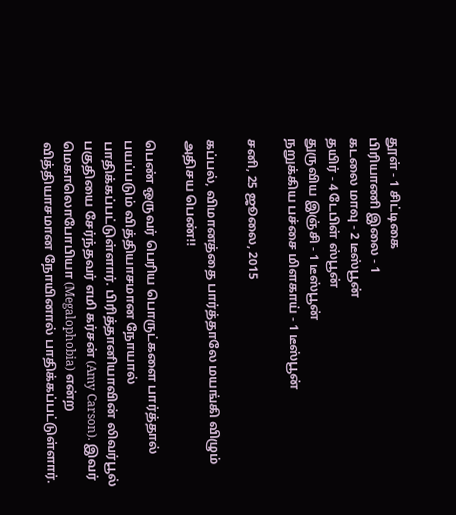தூள் - 1 சிட்டிகை
பிரியாணி இலை - 1
கடலை மாவு - 2 டீஸ்பூன்
தயிர் - 4 டேபிள் ஸ்பூன்
துருவிய இஞ்சி - 1 டீஸ்பூன்
நறுக்கிய பச்சை மிளகாய் - 1 டீஸ்பூன்

சனி, 25 ஜூலை, 2015

கப்பல், விமானத்தை பார்த்தாலே மயங்கி விழும் அதிசய பெண்!!

பெண் ஒருவர் பெரிய பொருட்களை பார்த்தால் பயப்படும் வித்தியாசமான நோயால் பாதிக்கப்பட்டுள்ளார். பிரித்தானியாவின் லிவர்பூல் பகுதியை சேர்ந்தவர் எமி கர்சன் (Amy Carson). இவர் மெகாலொபோபியா (Megalophobia) என்ற வித்தியாசமான நோயினால் பாதிக்கப்பட்டுள்ளார்.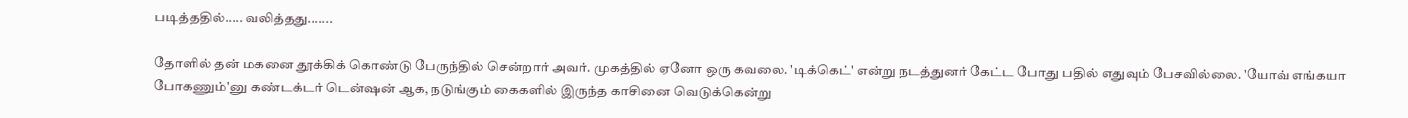படித்ததில்..... வலித்தது.......

தோளில் தன் மகனை தூக்கிக் கொண்டு பேருந்தில் சென்றார் அவர். முகத்தில் ஏனோ ஒரு கவலை. 'டிக்கெட்' என்று நடத்துனர் கேட்ட போது பதில் எதுவும் பேசவில்லை. 'யோவ் எங்கயா போகணும்'னு கண்டக்டர் டென்ஷன் ஆக, நடுங்கும் கைகளில் இருந்த காசினை வெடுக்கென்று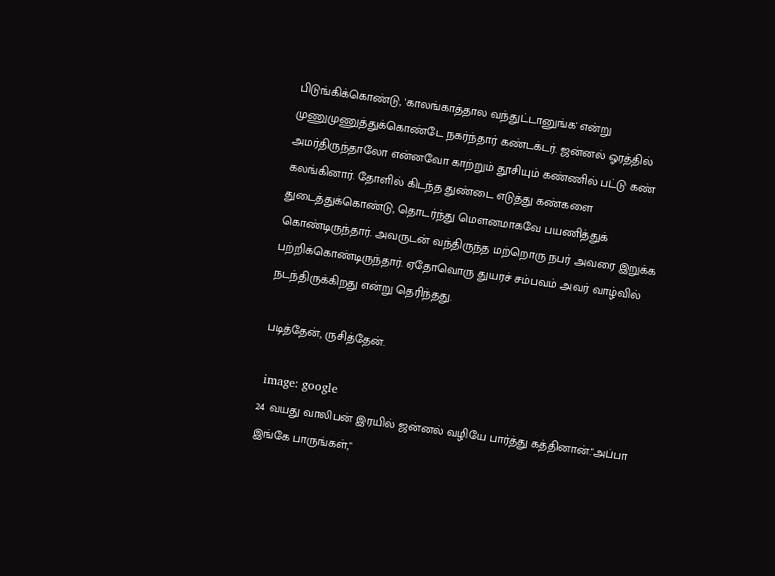பிடுங்கிக்கொண்டு, 'காலங்காத்தால வந்துட்டானுங்க' என்று முணுமுணுத்துக்கொண்டே நகர்ந்தார் கண்டக்டர். ஜன்னல் ஓரத்தில் அமர்திருந்தாலோ என்னவோ காற்றும் தூசியும் கண்ணில் பட்டு கண் கலங்கினார். தோளில் கிடந்த துண்டை எடுத்து கண்களை துடைத்துக்கொண்டு, தொடர்ந்து மௌனமாகவே பயணித்துக் கொண்டிருந்தார். அவருடன் வந்திருந்த மற்றொரு நபர் அவரை இறுக்க பற்றிக்கொண்டிருந்தார். ஏதோவொரு துயரச் சம்பவம் அவர் வாழ்வில் நடந்திருக்கிறது என்று தெரிந்தது.

படித்தேன், ருசித்தேன்.

 image: google
24 வயது வாலிபன் இரயில் ஜன்னல் வழியே பார்த்து கத்தினான்."அப்பா
இங்கே பாருங்கள்,"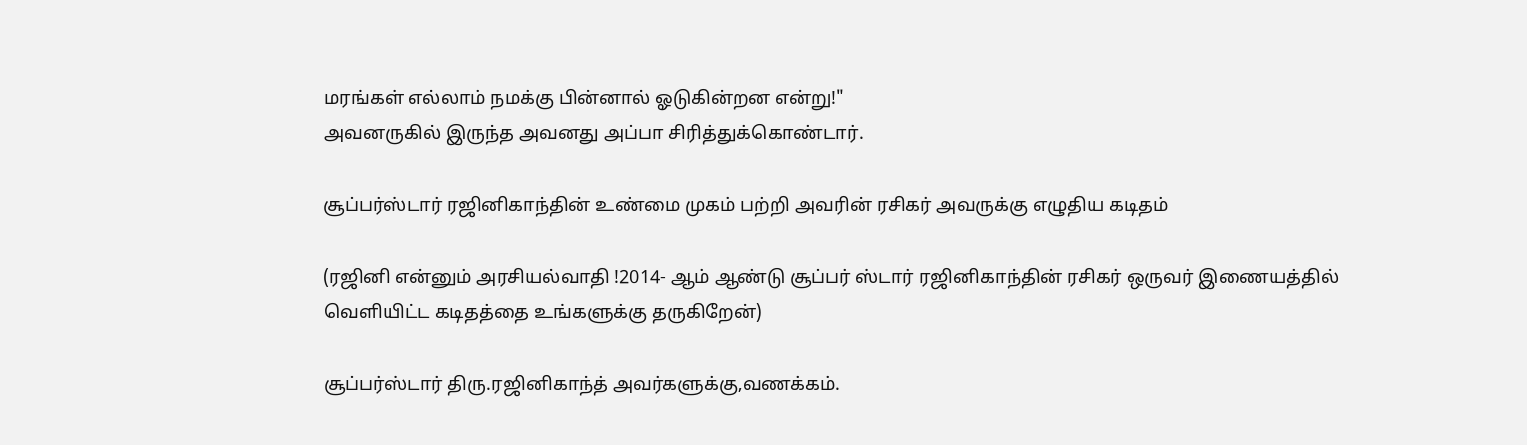மரங்கள் எல்லாம் நமக்கு பின்னால் ஓடுகின்றன என்று!"
அவனருகில் இருந்த அவனது அப்பா சிரித்துக்கொண்டார்.

சூப்பர்ஸ்டார் ரஜினிகாந்தின் உண்மை முகம் பற்றி அவரின் ரசிகர் அவருக்கு எழுதிய கடிதம்

(ரஜினி என்னும் அரசியல்வாதி !2014- ஆம் ஆண்டு சூப்பர் ஸ்டார் ரஜினிகாந்தின் ரசிகர் ஒருவர் இணையத்தில் வெளியிட்ட கடிதத்தை உங்களுக்கு தருகிறேன்)

சூப்பர்ஸ்டார் திரு.ரஜினிகாந்த் அவர்களுக்கு,வணக்கம்.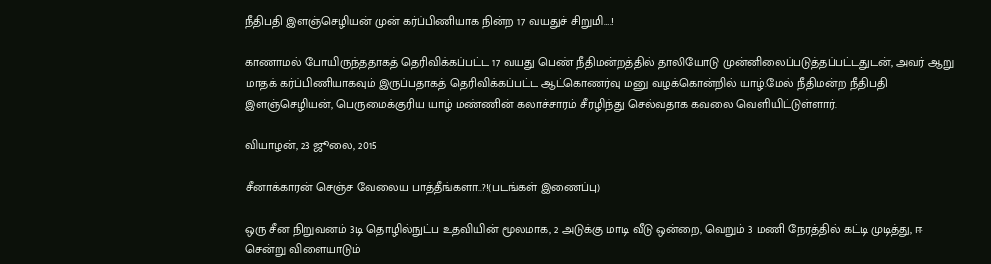நீதிபதி இளஞ்செழியன் முன் கர்ப்பிணியாக நின்ற 17 வயதுச் சிறுமி….!

காணாமல் போயிருந்ததாகத் தெரிவிக்கப்பட்ட 17 வயது பெண் நீதிமன்றத்தில் தாலியோடு முன்னிலைப்படுத்தப்பட்டதுடன், அவர் ஆறு மாதக் கர்ப்பிணியாகவும் இருப்பதாகத் தெரிவிக்கப்பட்ட ஆட்கொணர்வு மனு வழக்கொன்றில் யாழ்.மேல் நீதிமன்ற நீதிபதி இளஞ்செழியன், பெருமைக்குரிய யாழ் மண்ணின் கலாச்சாரம் சீரழிந்து செல்வதாக கவலை வெளியிட்டுள்ளார்.

வியாழன், 23 ஜூலை, 2015

சீனாக்காரன் செஞ்ச வேலைய பாத்தீங்களா..?!(படங்கள் இணைப்பு)

ஒரு சீன நிறுவனம் 3டி தொழில்நுட்ப உதவியின் மூலமாக, 2 அடுக்கு மாடி வீடு ஒன்றை, வெறும் 3 மணி நேரத்தில் கட்டி முடித்து, ஈ சென்று விளையாடும்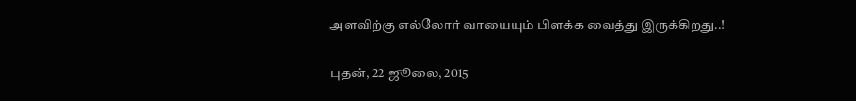அளவிற்கு எல்லோர் வாயையும் பிளக்க வைத்து இருக்கிறது..!

புதன், 22 ஜூலை, 2015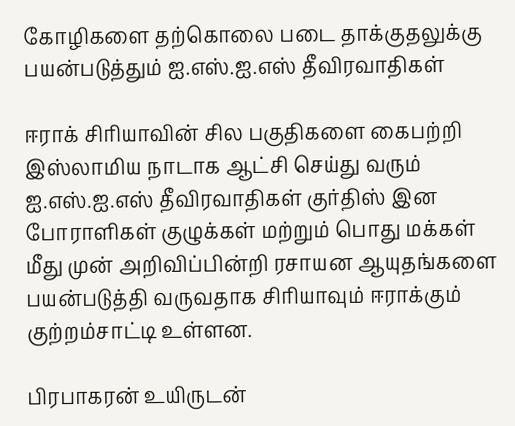கோழிகளை தற்கொலை படை தாக்குதலுக்கு பயன்படுத்தும் ஐ.எஸ்.ஐ.எஸ் தீவிரவாதிகள்

ஈராக் சிரியாவின் சில பகுதிகளை கைபற்றி இஸ்லாமிய நாடாக ஆட்சி செய்து வரும் ஐ.எஸ்.ஐ.எஸ் தீவிரவாதிகள் குர்திஸ் இன போராளிகள் குழுக்கள் மற்றும் பொது மக்கள் மீது முன் அறிவிப்பின்றி ரசாயன ஆயுதங்களை பயன்படுத்தி வருவதாக சிரியாவும் ஈராக்கும் குற்றம்சாட்டி உள்ளன.

பிரபாகரன் உயிருடன்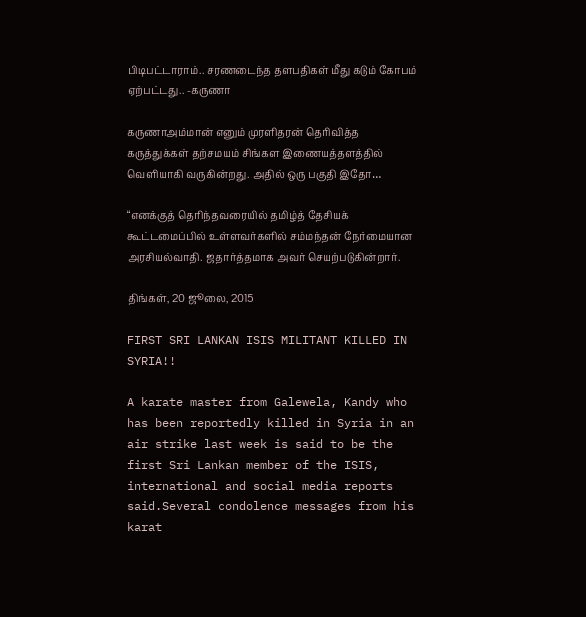பிடிபட்டாராம்.. சரணடைந்த தளபதிகள் மீது கடும் கோபம் ஏற்பட்டது.. -கருணா

கருணாஅம்மான் எனும் முரளிதரன் தெரிவித்த கருத்துக்கள் தற்சமயம் சிங்கள இணையத்தளத்தில் வெளியாகி வருகின்றது. அதில் ஒரு பகுதி இதோ…

“எனக்குத் தெரிந்தவரையில் தமிழ்த் தேசியக் கூட்டமைப்பில் உள்ளவர்களில் சம்மந்தன் நேர்மையான அரசியல்வாதி. ஜதார்த்தமாக அவர் செயற்படுகின்றார்.

திங்கள், 20 ஜூலை, 2015

FIRST SRI LANKAN ISIS MILITANT KILLED IN SYRIA!!

A karate master from Galewela, Kandy who has been reportedly killed in Syria in an air strike last week is said to be the first Sri Lankan member of the ISIS, international and social media reports said.Several condolence messages from his karat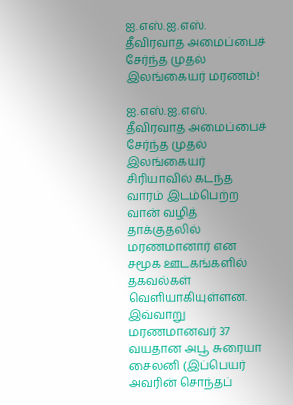ஐ.எஸ்.ஐ.எஸ். தீவிரவாத அமைப்பைச் சேர்ந்த முதல் இலங்கையர் மரணம்!

ஐ.எஸ்.ஐ.எஸ். தீவிரவாத அமைப்பைச் சேர்ந்த முதல் இலங்கையர் சிரியாவில் கடந்த வாரம் இடம்பெற்ற வான் வழித் தாக்குதலில் மரணமானார் என சமூக ஊடகங்களில் தகவல்கள் வெளியாகியுள்ளன. இவ்வாறு மரணமானவர் 37 வயதான அபூ சுரையா சைலனி (இப்பெயர் அவரின் சொந்தப்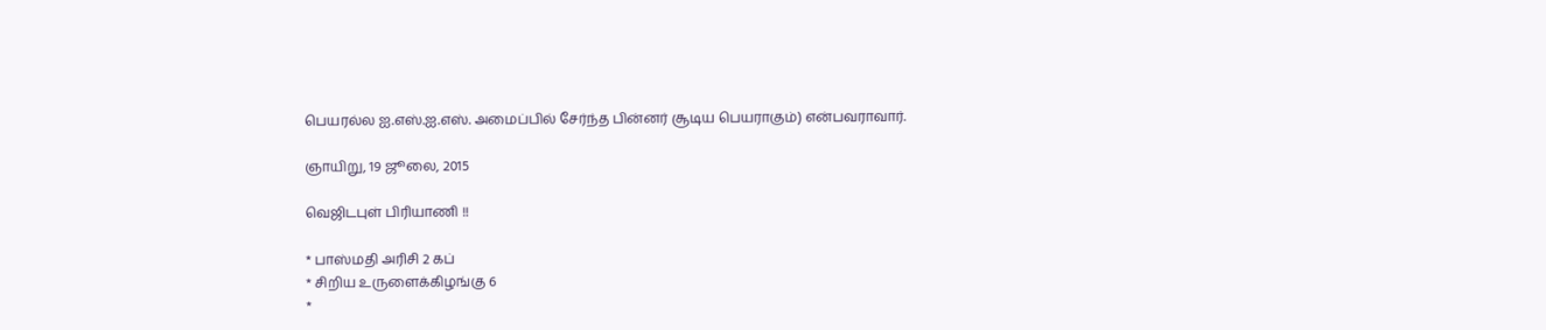பெயரல்ல ஐ.எஸ்.ஐ.எஸ். அமைப்பில் சேர்ந்த பின்னர் சூடிய பெயராகும்) என்பவராவார்.

ஞாயிறு, 19 ஜூலை, 2015

வெஜிடபுள் பிரியாணி !!

* பாஸ்மதி அரிசி 2 கப்
* சிறிய உருளைக்கிழங்கு 6
*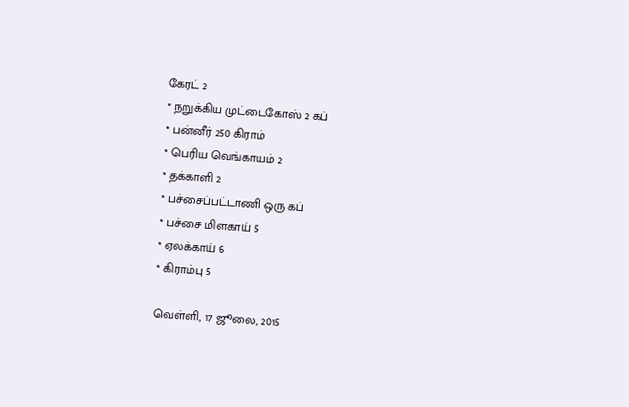கேரட் 2
* நறுக்கிய முட்டைகோஸ் 2 கப்
* பன்னீர் 250 கிராம்
* பெரிய வெங்காயம் 2
* தக்காளி 2
* பச்சைப்பட்டாணி ஒரு கப்
* பச்சை மிளகாய் 5
* ஏலக்காய் 6
* கிராம்பு 5

வெள்ளி, 17 ஜூலை, 2015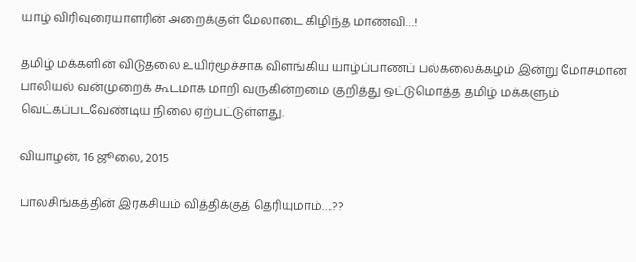யாழ் விரிவுரையாளரின் அறைக்குள் மேலாடை கிழிந்த மாணவி…!

தமிழ் மக்களின் விடுதலை உயிர்மூச்சாக விளங்கிய யாழ்ப்பாணப் பல்கலைக்கழம் இன்று மோசமான பாலியல் வன்முறைக் கூடமாக மாறி வருகின்றமை குறித்து ஒட்டுமொத்த தமிழ் மக்களும் வெட்கப்படவேண்டிய நிலை ஏற்பட்டுள்ளது.

வியாழன், 16 ஜூலை, 2015

பாலசிங்கத்தின் இரகசியம் வித்திக்குத் தெரியுமாம்….??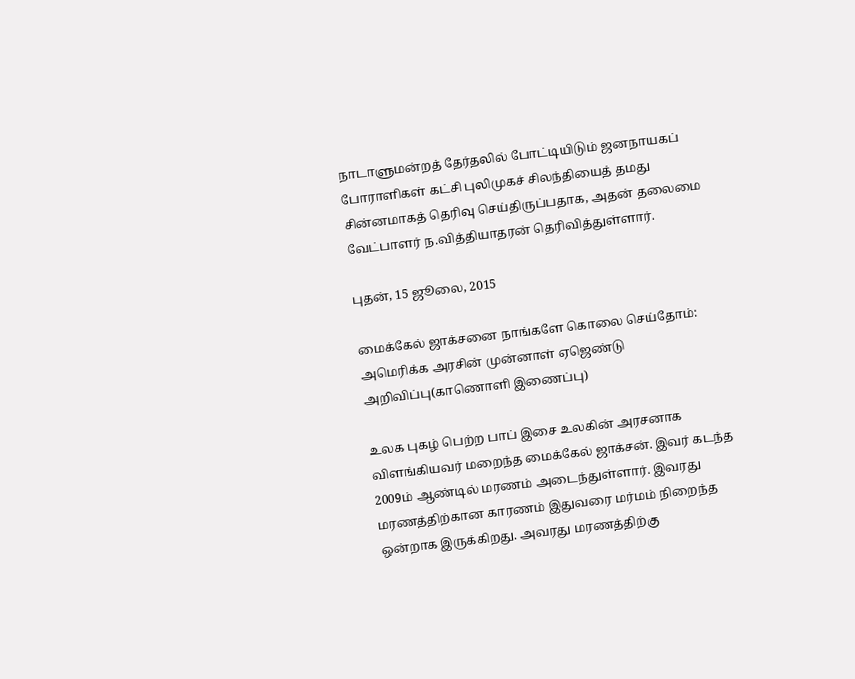நாடாளுமன்றத் தேர்தலில் போட்டியிடும் ஜனநாயகப் போராளிகள் கட்சி புலிமுகச் சிலந்தியைத் தமது சின்னமாகத் தெரிவு செய்திருப்பதாக, அதன் தலைமை வேட்பாளர் ந.வித்தியாதரன் தெரிவித்துள்ளார்.

புதன், 15 ஜூலை, 2015

மைக்கேல் ஜாக்சனை நாங்களே கொலை செய்தோம்: அமெரிக்க அரசின் முன்னாள் ஏஜெண்டு அறிவிப்பு(காணொளி இணைப்பு)

உலக புகழ் பெற்ற பாப் இசை உலகின் அரசனாக விளங்கியவர் மறைந்த மைக்கேல் ஜாக்சன். இவர் கடந்த 2009ம் ஆண்டில் மரணம் அடைந்துள்ளார். இவரது மரணத்திற்கான காரணம் இதுவரை மர்மம் நிறைந்த ஒன்றாக இருக்கிறது. அவரது மரணத்திற்கு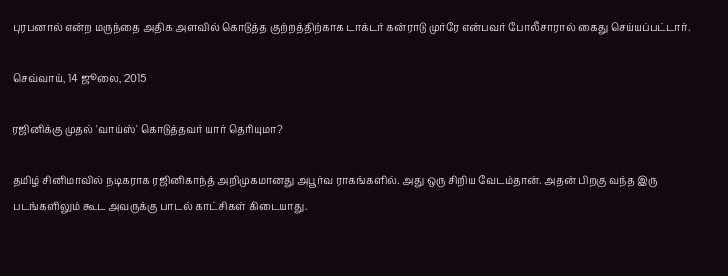புரபனால் என்ற மருந்தை அதிக அளவில் கொடுத்த குற்றத்திற்காக டாக்டர் கன்ராடு முர்ரே என்பவர் போலீசாரால் கைது செய்யப்பட்டார்.

செவ்வாய், 14 ஜூலை, 2015

ரஜினிக்கு முதல் 'வாய்ஸ்' கொடுத்தவர் யார் தெரியுமா?

தமிழ் சினிமாவில் நடிகராக ரஜினிகாந்த் அறிமுகமானது அபூர்வ ராகங்களில். அது ஒரு சிறிய வேடம்தான். அதன் பிறகு வந்த இரு படங்களிலும் கூட அவருக்கு பாடல் காட்சிகள் கிடையாது.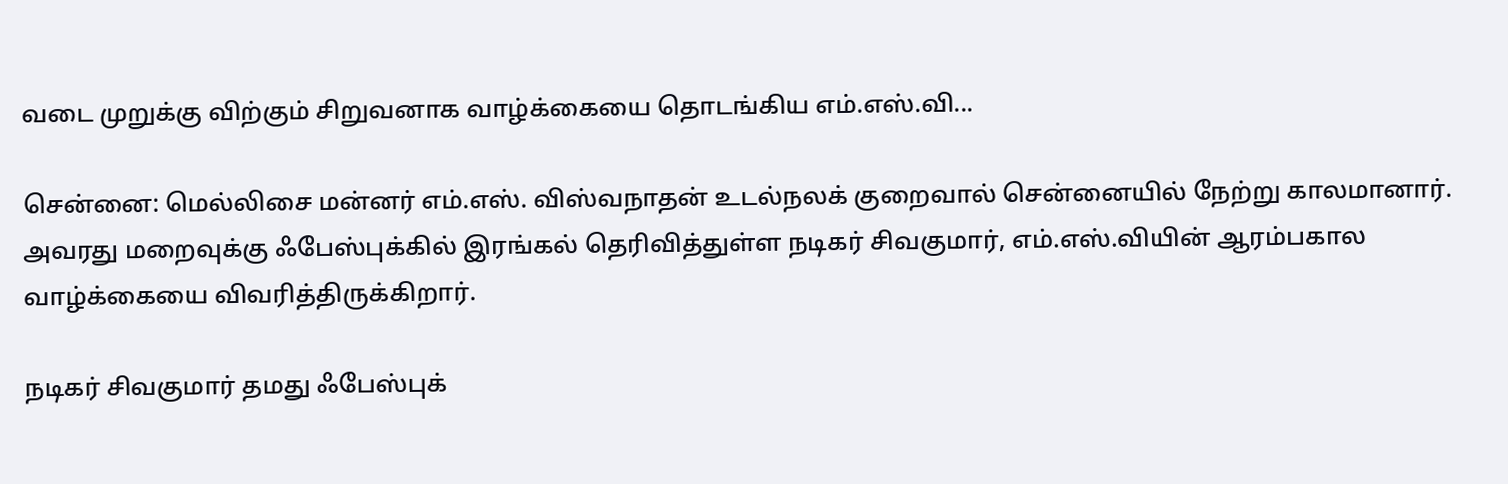வடை முறுக்கு விற்கும் சிறுவனாக வாழ்க்கையை தொடங்கிய எம்.எஸ்.வி...

சென்னை: மெல்லிசை மன்னர் எம்.எஸ். விஸ்வநாதன் உடல்நலக் குறைவால் சென்னையில் நேற்று காலமானார். அவரது மறைவுக்கு ஃபேஸ்புக்கில் இரங்கல் தெரிவித்துள்ள நடிகர் சிவகுமார், எம்.எஸ்.வியின் ஆரம்பகால வாழ்க்கையை விவரித்திருக்கிறார்.

நடிகர் சிவகுமார் தமது ஃபேஸ்புக்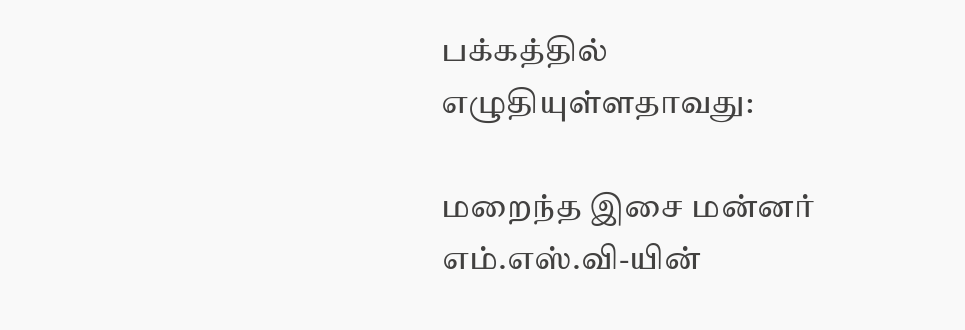பக்கத்தில் எழுதியுள்ளதாவது:

மறைந்த இசை மன்னர் எம்.எஸ்.வி-யின்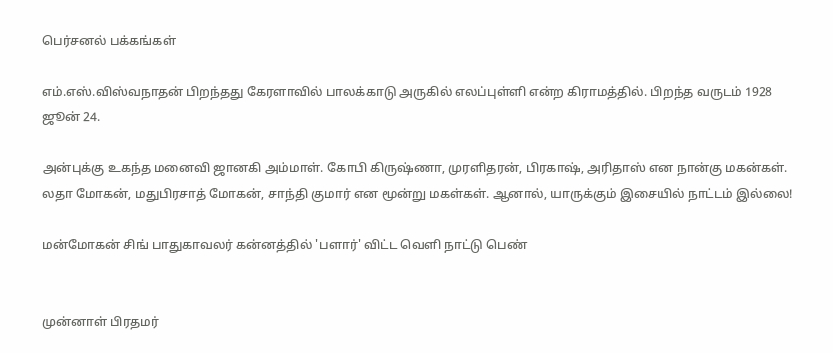பெர்சனல் பக்கங்கள்

எம்.எஸ்.விஸ்வநாதன் பிறந்தது கேரளாவில் பாலக்காடு அருகில் எலப்புள்ளி என்ற கிராமத்தில். பிறந்த வருடம் 1928 ஜூன் 24.

அன்புக்கு உகந்த மனைவி ஜானகி அம்மாள். கோபி கிருஷ்ணா, முரளிதரன், பிரகாஷ், அரிதாஸ் என நான்கு மகன்கள். லதா மோகன், மதுபிரசாத் மோகன், சாந்தி குமார் என மூன்று மகள்கள். ஆனால், யாருக்கும் இசையில் நாட்டம் இல்லை!

மன்மோகன் சிங் பாதுகாவலர் கன்னத்தில் 'பளார்' விட்ட வெளி நாட்டு பெண்


முன்னாள் பிரதமர்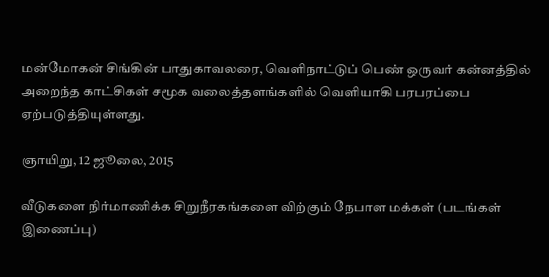மன்மோகன் சிங்கின் பாதுகாவலரை, வெளிநாட்டுப் பெண் ஒருவர் கன்னத்தில் அறைந்த காட்சிகள் சமூக வலைத்தளங்களில் வெளியாகி பரபரப்பை ஏற்படுத்தியுள்ளது.

ஞாயிறு, 12 ஜூலை, 2015

வீடுகளை நிர்மாணிக்க சிறுநீரகங்களை விற்கும் நேபாள மக்கள் (படங்கள் இணைப்பு)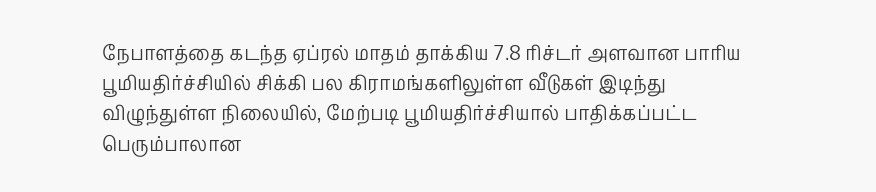நேபாளத்தை கடந்த ஏப்ரல் மாதம் தாக்கிய 7.8 ரிச்டர் அளவான பாரிய பூமியதிர்ச்சியில் சிக்கி பல கிராமங்களிலுள்ள வீடுகள் இடிந்து விழுந்துள்ள நிலையில், மேற்படி பூமியதிர்ச்சியால் பாதிக்கப்பட்ட பெரும்பாலான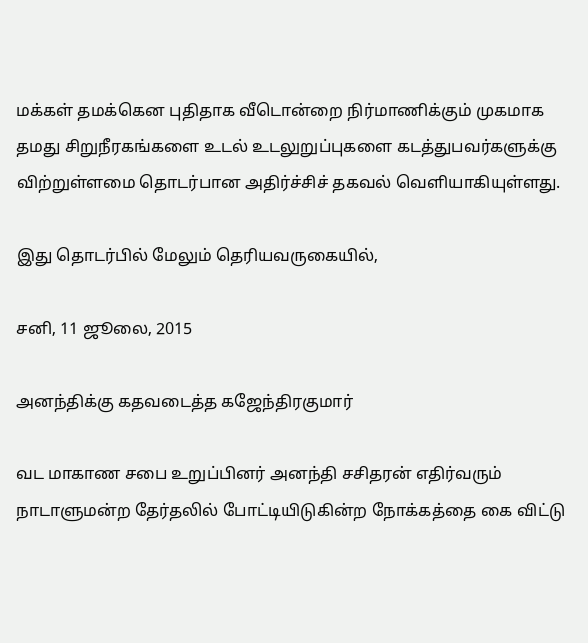மக்கள் தமக்கென புதிதாக வீடொன்றை நிர்மாணிக்கும் முகமாக தமது சிறுநீரகங்களை உடல் உடலுறுப்புகளை கடத்துபவர்களுக்கு விற்றுள்ளமை தொடர்பான அதிர்ச்சிச் தகவல் வெளியாகியுள்ளது.

இது தொடர்பில் மேலும் தெரியவருகையில்,

சனி, 11 ஜூலை, 2015

அனந்திக்கு கதவடைத்த கஜேந்திரகுமார்

வட மாகாண சபை உறுப்பினர் அனந்தி சசிதரன் எதிர்வரும் நாடாளுமன்ற தேர்தலில் போட்டியிடுகின்ற நோக்கத்தை கை விட்டு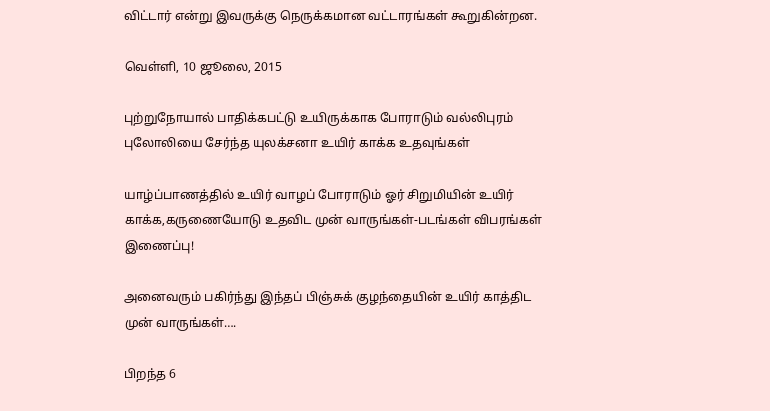விட்டார் என்று இவருக்கு நெருக்கமான வட்டாரங்கள் கூறுகின்றன.

வெள்ளி, 10 ஜூலை, 2015

புற்றுநோயால் பாதிக்கபட்டு உயிருக்காக போராடும் வல்லிபுரம் புலோலியை சேர்ந்த யுலக்சனா உயிர் காக்க உதவுங்கள்

யாழ்ப்பாணத்தில் உயிர் வாழப் போராடும் ஓர் சிறுமியின் உயிர் காக்க,கருணையோடு உதவிட முன் வாருங்கள்-படங்கள் விபரங்கள் இணைப்பு!

அனைவரும் பகிர்ந்து இந்தப் பிஞ்சுக் குழந்தையின் உயிர் காத்திட முன் வாருங்கள்….

பிறந்த 6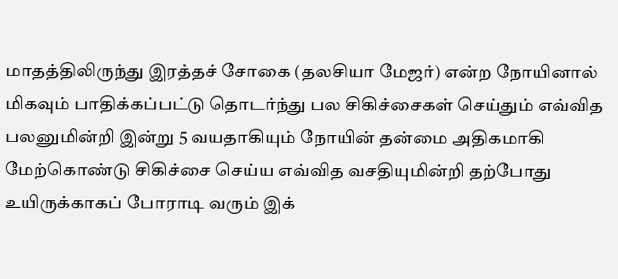மாதத்திலிருந்து இரத்தச் சோகை (தலசியா மேஜர்) என்ற நோயினால் மிகவும் பாதிக்கப்பட்டு தொடர்ந்து பல சிகிச்சைகள் செய்தும் எவ்வித பலனுமின்றி இன்று 5 வயதாகியும் நோயின் தன்மை அதிகமாகி மேற்கொண்டு சிகிச்சை செய்ய எவ்வித வசதியுமின்றி தற்போது உயிருக்காகப் போராடி வரும் இக்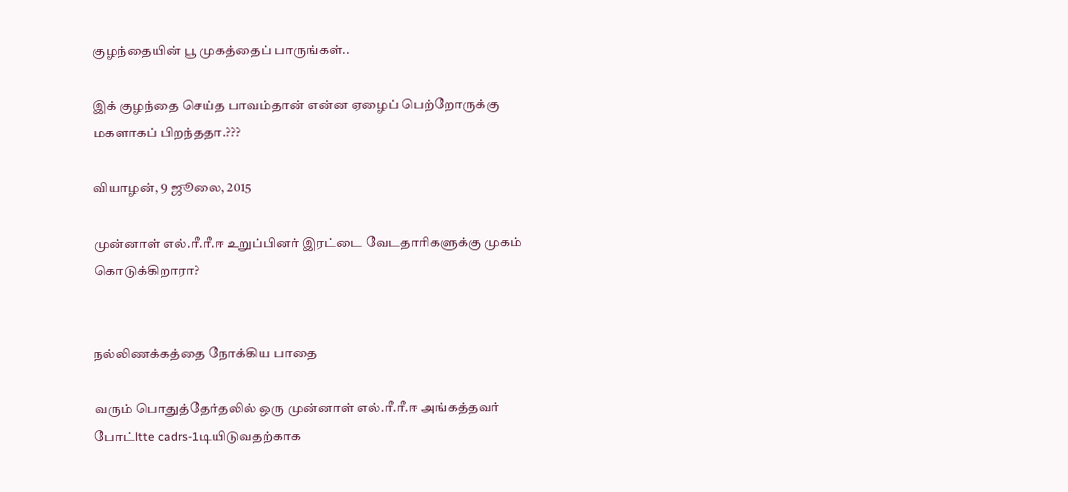குழந்தையின் பூ முகத்தைப் பாருங்கள்..

இக் குழந்தை செய்த பாவம்தான் என்ன ஏழைப் பெற்றோருக்கு மகளாகப் பிறந்ததா.???

வியாழன், 9 ஜூலை, 2015

முன்னாள் எல்.ரீ.ரீ.ஈ உறுப்பினர் இரட்டை வேடதாரிகளுக்கு முகம் கொடுக்கிறாரா?


நல்லிணக்கத்தை நோக்கிய பாதை

வரும் பொதுத்தேர்தலில் ஒரு முன்னாள் எல்.ரீ.ரீ.ஈ அங்கத்தவர் போட்ltte cadrs-1டியிடுவதற்காக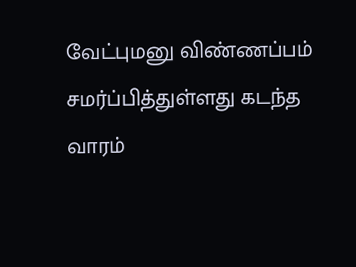வேட்புமனு விண்ணப்பம் சமர்ப்பித்துள்ளது கடந்த வாரம்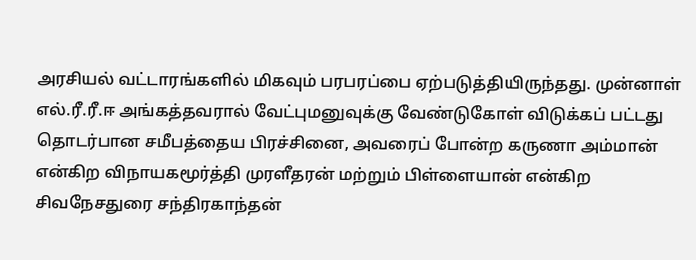அரசியல் வட்டாரங்களில் மிகவும் பரபரப்பை ஏற்படுத்தியிருந்தது. முன்னாள் எல்.ரீ.ரீ.ஈ அங்கத்தவரால் வேட்புமனுவுக்கு வேண்டுகோள் விடுக்கப் பட்டது தொடர்பான சமீபத்தைய பிரச்சினை, அவரைப் போன்ற கருணா அம்மான் என்கிற விநாயகமூர்த்தி முரளீதரன் மற்றும் பிள்ளையான் என்கிற சிவநேசதுரை சந்திரகாந்தன்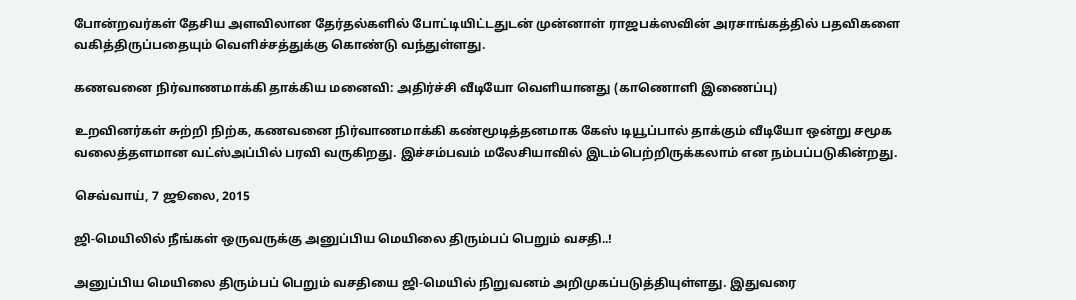போன்றவர்கள் தேசிய அளவிலான தேர்தல்களில் போட்டியிட்டதுடன் முன்னாள் ராஜபக்ஸவின் அரசாங்கத்தில் பதவிகளை வகித்திருப்பதையும் வெளிச்சத்துக்கு கொண்டு வந்துள்ளது.

கணவனை நிர்வாணமாக்கி தாக்கிய மனைவி: அதிர்ச்சி வீடியோ வெளியானது (காணொளி இணைப்பு)

உறவினர்கள் சுற்றி நிற்க, கணவனை நிர்வாணமாக்கி கண்மூடித்தனமாக கேஸ் டியூப்பால் தாக்கும் வீடியோ ஒன்று சமூக வலைத்தளமான வட்ஸ்அப்பில் பரவி வருகிறது. இச்சம்பவம் மலேசியாவில் இடம்பெற்றிருக்கலாம் என நம்பப்படுகின்றது.

செவ்வாய், 7 ஜூலை, 2015

ஜி-மெயிலில் நீங்கள் ஒருவருக்கு அனுப்பிய மெயிலை திரும்பப் பெறும் வசதி..!

அனுப்பிய மெயிலை திரும்பப் பெறும் வசதியை ஜி-மெயில் நிறுவனம் அறிமுகப்படுத்தியுள்ளது. இதுவரை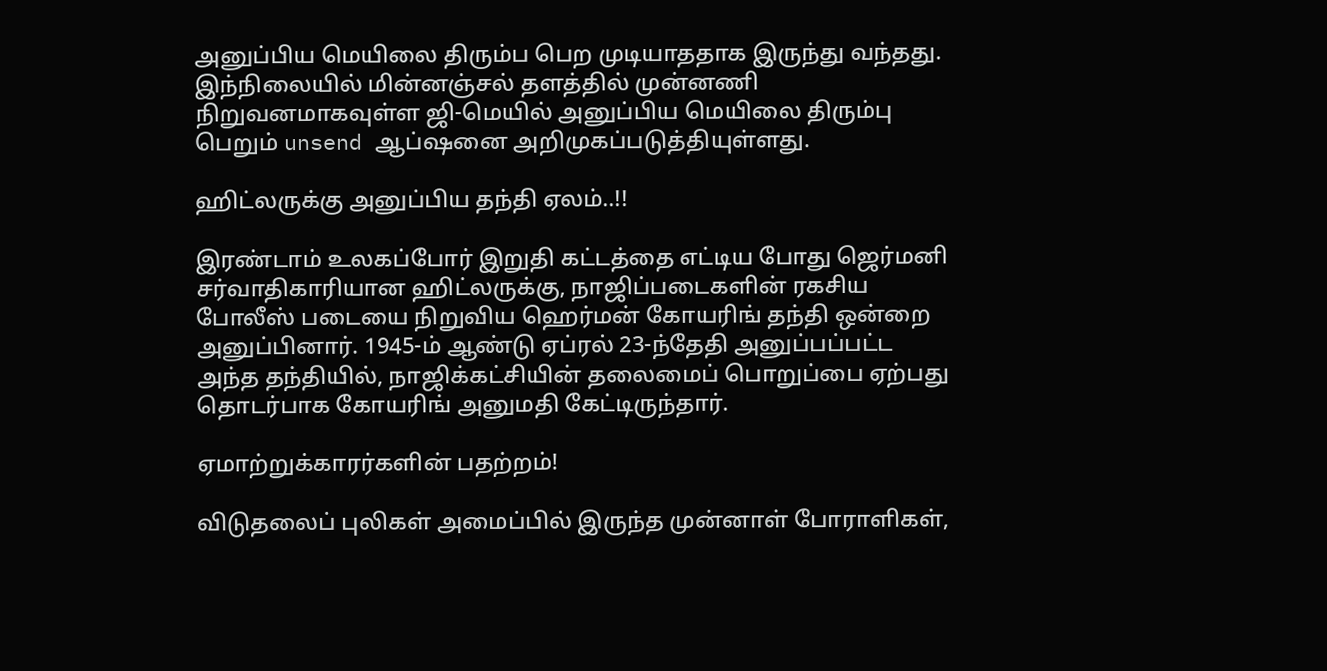அனுப்பிய மெயிலை திரும்ப பெற முடியாததாக இருந்து வந்தது. இந்நிலையில் மின்னஞ்சல் தளத்தில் முன்னணி நிறுவனமாகவுள்ள ஜி-மெயில் அனுப்பிய மெயிலை திரும்பு பெறும் unsend ஆப்ஷனை அறிமுகப்படுத்தியுள்ளது.

ஹிட்லருக்கு அனுப்பிய தந்தி ஏலம்..!!

இரண்டாம் உலகப்போர் இறுதி கட்டத்தை எட்டிய போது ஜெர்மனி சர்வாதிகாரியான ஹிட்லருக்கு, நாஜிப்படைகளின் ரகசிய போலீஸ் படையை நிறுவிய ஹெர்மன் கோயரிங் தந்தி ஒன்றை அனுப்பினார். 1945-ம் ஆண்டு ஏப்ரல் 23-ந்தேதி அனுப்பப்பட்ட அந்த தந்தியில், நாஜிக்கட்சியின் தலைமைப் பொறுப்பை ஏற்பது தொடர்பாக கோயரிங் அனுமதி கேட்டிருந்தார்.

ஏமாற்றுக்காரர்களின் பதற்றம்!

விடுதலைப் புலிகள் அமைப்பில் இருந்த முன்னாள் போராளிகள்,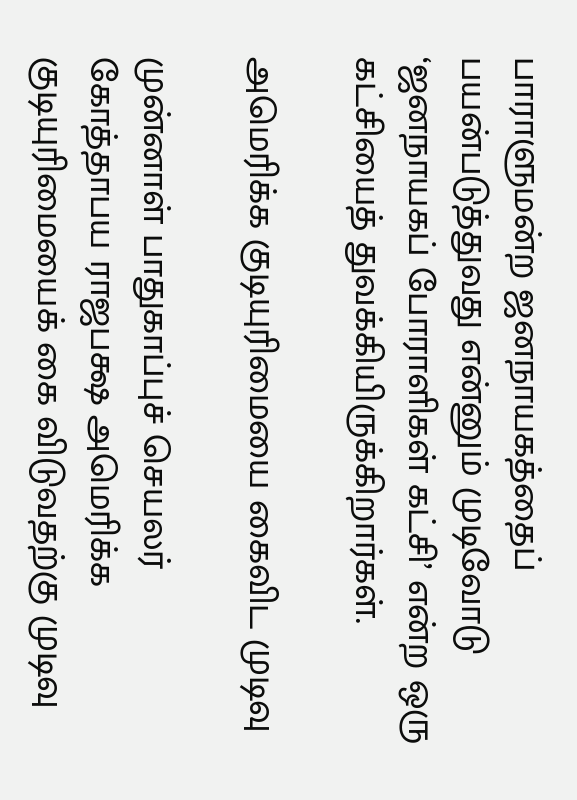பாராளுமன்ற ஜனநாயகத்தைப் பயன்படுத்துவது என்னும் முடிவோடு ‘ஜனநாயகப் போராளிகள் கட்சி’ என்ற ஒரு கட்சியைத் துவக்கியிருக்கிறார்கள்.

அமெரிக்க குடியுரிமையை கைவிட முடிவு

முன்னாள் பாதுகாப்புச் செயலர் கோத்தாபய ராஜபக்ஷ அமெரிக்க குடியுரிமையைக் கை விடுவதற்கு முடிவு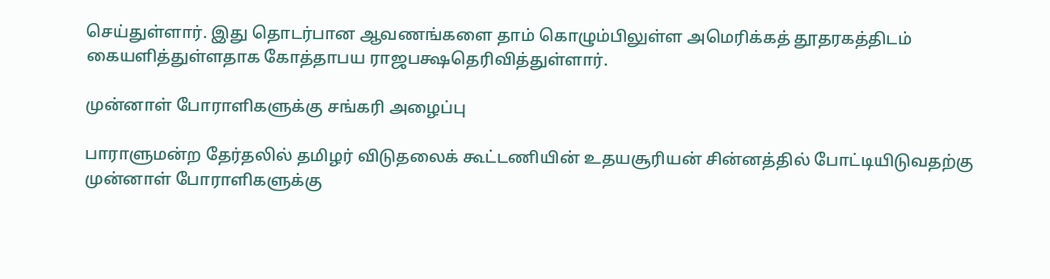செய்துள்ளார். இது தொடர்பான ஆவணங்களை தாம் கொழும்பிலுள்ள அமெரிக்கத் தூதரகத்திடம் கையளித்துள்ளதாக கோத்தாபய ராஜபக்ஷதெரிவித்துள்ளார்.

முன்னாள் போராளிகளுக்கு சங்கரி அழைப்பு

பாராளுமன்ற தேர்தலில் தமிழர் விடுதலைக் கூட்டணியின் உதயசூரியன் சின்னத்தில் போட்டியிடுவதற்கு முன்னாள் போராளிகளுக்கு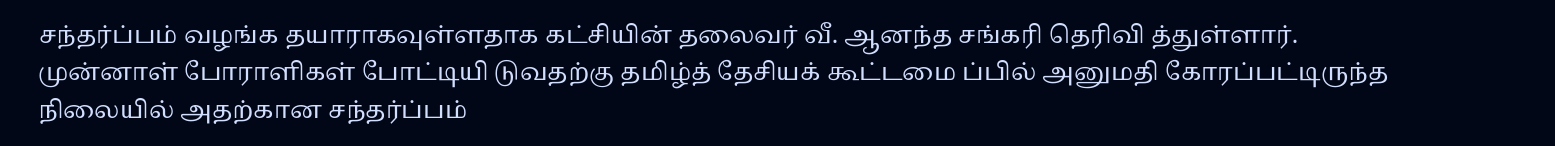சந்தர்ப்பம் வழங்க தயாராகவுள்ளதாக கட்சியின் தலைவர் வீ. ஆனந்த சங்கரி தெரிவி த்துள்ளார். முன்னாள் போராளிகள் போட்டியி டுவதற்கு தமிழ்த் தேசியக் கூட்டமை ப்பில் அனுமதி கோரப்பட்டிருந்த நிலையில் அதற்கான சந்தர்ப்பம்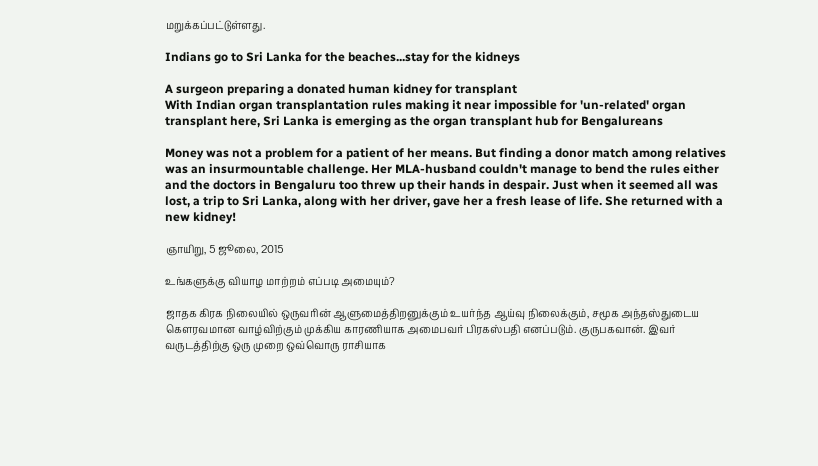மறுக்கப்பட்டுள்ளது.

Indians go to Sri Lanka for the beaches...stay for the kidneys

A surgeon preparing a donated human kidney for transplant
With Indian organ transplantation rules making it near impossible for 'un-related' organ transplant here, Sri Lanka is emerging as the organ transplant hub for Bengalureans

Money was not a problem for a patient of her means. But finding a donor match among relatives was an insurmountable challenge. Her MLA-husband couldn't manage to bend the rules either and the doctors in Bengaluru too threw up their hands in despair. Just when it seemed all was lost, a trip to Sri Lanka, along with her driver, gave her a fresh lease of life. She returned with a new kidney!

ஞாயிறு, 5 ஜூலை, 2015

உங்களுக்கு வியாழ மாற்றம் எப்படி அமையும்?

ஜாதக கிரக நிலையில் ஒருவரின் ஆளுமைத்திறனுக்கும் உயர்ந்த ஆய்வு நிலைக்கும், சமூக அந்தஸ்துடைய கெளரவமான வாழ்விற்கும் முக்கிய காரணியாக அமைபவர் பிரகஸ்பதி எனப்படும். குருபகவான். இவர் வருடத்திற்கு ஒரு முறை ஒவ்வொரு ராசியாக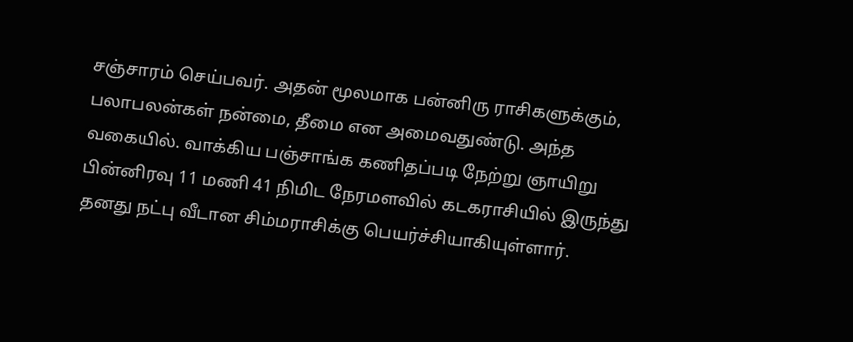சஞ்சாரம் செய்பவர். அதன் மூலமாக பன்னிரு ராசிகளுக்கும், பலாபலன்கள் நன்மை, தீமை என அமைவதுண்டு. அந்த வகையில். வாக்கிய பஞ்சாங்க கணிதப்படி நேற்று ஞாயிறு பின்னிரவு 11 மணி 41 நிமிட நேரமளவில் கடகராசியில் இருந்து தனது நட்பு வீடான சிம்மராசிக்கு பெயர்ச்சியாகியுள்ளார்.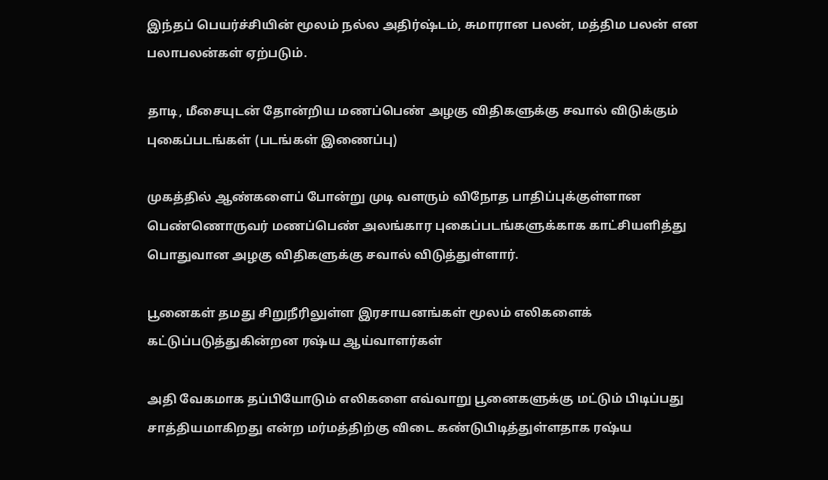இந்தப் பெயர்ச்சியின் மூலம் நல்ல அதிர்ஷ்டம், சுமாரான பலன், மத்திம பலன் என பலாபலன்கள் ஏற்படும்.

தாடி, மீசையுடன் தோன்றிய மணப்பெண் அழகு விதிகளுக்கு சவால் விடுக்கும் புகைப்படங்கள் (படங்கள் இணைப்பு)

முகத்தில் ஆண்களைப் போன்று முடி வளரும் விநோத பாதிப்புக்குள்ளான பெண்ணொருவர் மணப்பெண் அலங்கார புகைப்படங்களுக்காக காட்சியளித்து பொதுவான அழகு விதிகளுக்கு சவால் விடுத்துள்ளார்.

பூனைகள் தமது சிறுநீரிலுள்ள இரசாயனங்கள் மூலம் எலிகளைக் கட்டுப்படுத்துகின்றன ரஷ்ய ஆய்வாளர்கள்

அதி வேகமாக தப்பியோடும் எலிகளை எவ்வாறு பூனைகளுக்கு மட்டும் பிடிப்பது சாத்தியமாகிறது என்ற மர்மத்திற்கு விடை கண்டுபிடித்துள்ளதாக ரஷ்ய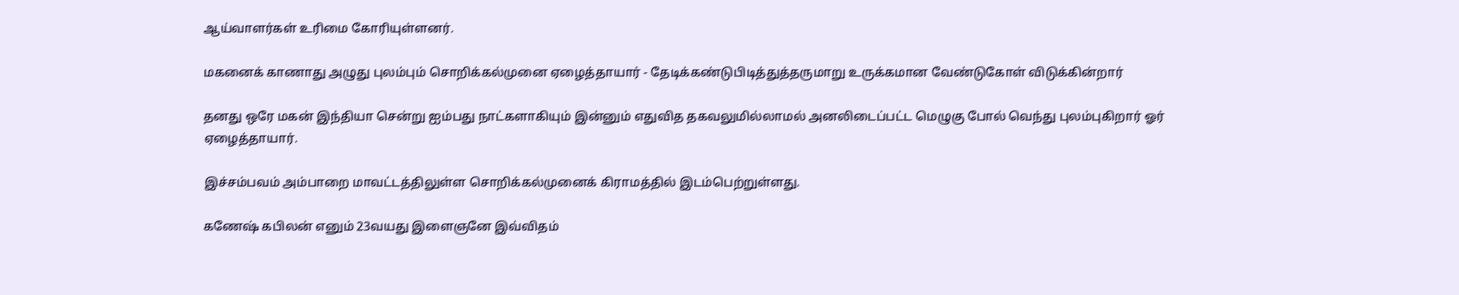ஆய்வாளர்கள் உரிமை கோரியுள்ளனர்.

மகனைக் காணாது அழுது புலம்பும் சொறிக்கல்முனை ஏழைத்தாயார் - தேடிக்கண்டுபிடித்துத்தருமாறு உருக்கமான வேண்டுகோள் விடுக்கின்றார்

தனது ஒரே மகன் இந்தியா சென்று ஐம்பது நாட்களாகியும் இன்னும் எதுவித தகவலுமில்லாமல் அனலிடைப்பட்ட மெழுகு போல் வெந்து புலம்புகிறார் ஓர் ஏழைத்தாயார்.

இச்சம்பவம் அம்பாறை மாவட்டத்திலுள்ள சொறிக்கல்முனைக் கிராமத்தில் இடம்பெற்றுள்ளது.

கணேஷ் கபிலன் எனும் 23வயது இளைஞனே இவ்விதம்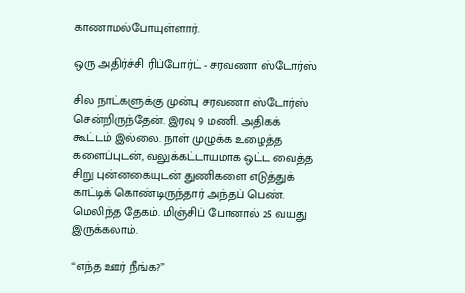காணாமல்போயுள்ளார்.

ஒரு அதிர்ச்சி ரிப்போர்ட் - சரவணா ஸ்டோர்ஸ்

சில நாட்களுக்கு முன்பு சரவணா ஸ்டோர்ஸ் சென்றிருந்தேன். இரவு 9 மணி. அதிகக் கூட்டம் இல்லை. நாள் முழுக்க உழைத்த களைப்புடன், வலுக்கட்டாயமாக ஒட்ட வைத்த சிறு புன்னகையுடன் துணிகளை எடுத்துக் காட்டிக் கொண்டிருந்தார் அந்தப் பெண். மெலிந்த தேகம். மிஞ்சிப் போனால் 25 வயது இருக்கலாம்.

‘‘எந்த ஊர் நீங்க?’’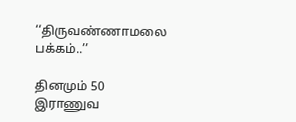‘‘திருவண்ணாமலை பக்கம்..’’

தினமும் 50 இராணுவ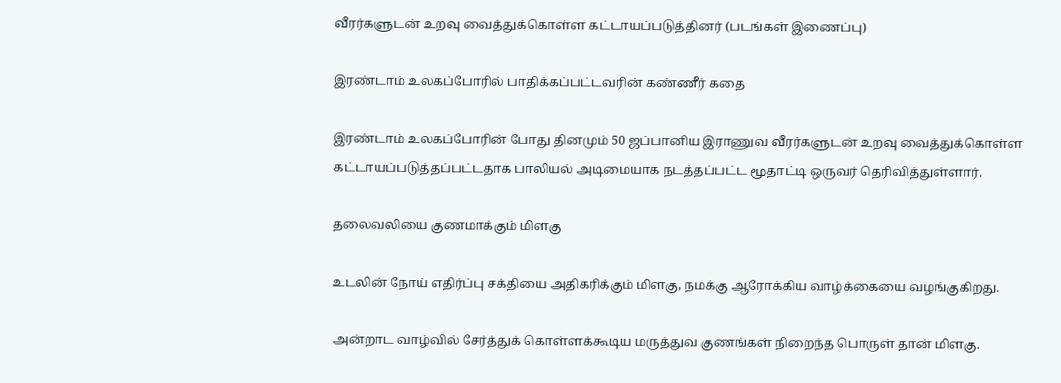வீரர்களுடன் உறவு வைத்துக்கொள்ள கட்டாயப்படுத்தினர் (படங்கள் இணைப்பு)

இரண்டாம் உலகப்போரில் பாதிக்கப்பட்டவரின் கண்ணீர் கதை

இரண்டாம் உலகப்போரின் போது தினமும் 50 ஜப்பானிய இராணுவ வீரர்களுடன் உறவு வைத்துக்கொள்ள கட்டாயப்படுத்தப்பட்டதாக பாலியல் அடிமையாக நடத்தப்பட்ட மூதாட்டி ஒருவர் தெரிவித்துள்ளார்.

தலைவலியை குணமாக்கும் மிளகு

உடலின் நோய் எதிர்ப்பு சக்தியை அதிகரிக்கும் மிளகு, நமக்கு ஆரோக்கிய வாழ்க்கையை வழங்குகிறது.

அன்றாட வாழ்வில் சேர்த்துக் கொள்ளக்கூடிய மருத்துவ குணங்கள் நிறைந்த பொருள் தான் மிளகு.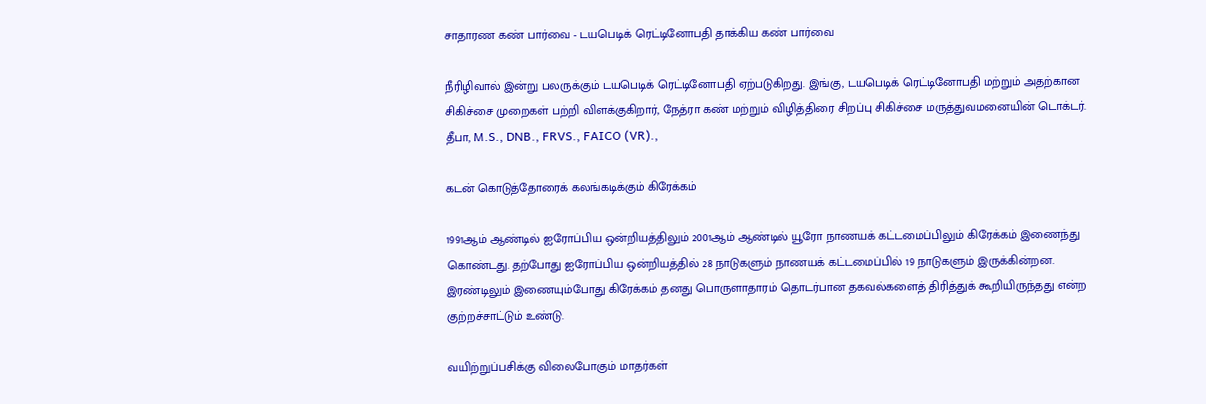சாதாரண கண் பார்வை - டயபெடிக் ரெட்டினோபதி தாக்கிய கண் பார்வை

நீரிழிவால் இன்று பலருக்கும் டயபெடிக் ரெட்டினோபதி ஏற்படுகிறது. இங்கு, டயபெடிக் ரெட்டினோபதி மற்றும் அதற்கான சிகிச்சை முறைகள் பற்றி விளக்குகிறார், நேத்ரா கண் மற்றும் விழித்திரை சிறப்பு சிகிச்சை மருத்துவமனையின் டொக்டர். தீபா, M.S., DNB., FRVS., FAICO (VR).,

கடன் கொடுத்தோரைக் கலங்கடிக்கும் கிரேக்கம்

1991ஆம் ஆண்டில் ஐரோப்பிய ஒன்றியத்திலும் 2001ஆம் ஆண்டில் யூரோ நாணயக் கட்டமைப்பிலும் கிரேக்கம் இணைந்து கொண்டது. தற்போது ஐரோப்பிய ஒன்றியத்தில் 28 நாடுகளும் நாணயக் கட்டமைப்பில் 19 நாடுகளும் இருக்கின்றன. இரண்டிலும் இணையும்போது கிரேக்கம் தனது பொருளாதாரம் தொடர்பான தகவல்களைத் திரித்துக் கூறியிருந்தது என்ற குற்றச்சாட்டும் உண்டு.

வயிற்றுப்பசிக்கு விலைபோகும் மாதர்கள்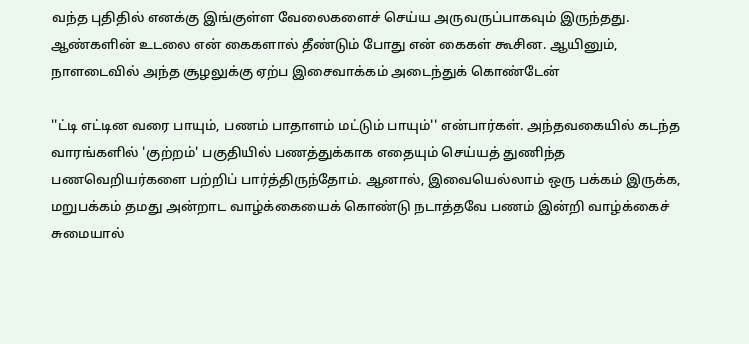வந்த புதிதில் எனக்கு இங்குள்ள வேலைகளைச் செய்ய அருவருப்பாகவும் இருந்தது. ஆண்களின் உடலை என் கைகளால் தீண்டும் போது என் கைகள் கூசின. ஆயினும், நாளடைவில் அந்த சூழலுக்கு ஏற்ப இசைவாக்கம் அடைந்துக் கொண்டேன்

''ட்டி எட்டின வரை பாயும், பணம் பாதாளம் மட்டும் பாயும்'' என்பார்கள். அந்தவகையில் கடந்த வாரங்களில் 'குற்றம்' பகுதியில் பணத்துக்காக எதையும் செய்யத் துணிந்த பணவெறியர்களை பற்றிப் பார்த்திருந்தோம். ஆனால், இவையெல்லாம் ஒரு பக்கம் இருக்க, மறுபக்கம் தமது அன்றாட வாழ்க்கையைக் கொண்டு நடாத்தவே பணம் இன்றி வாழ்க்கைச் சுமையால்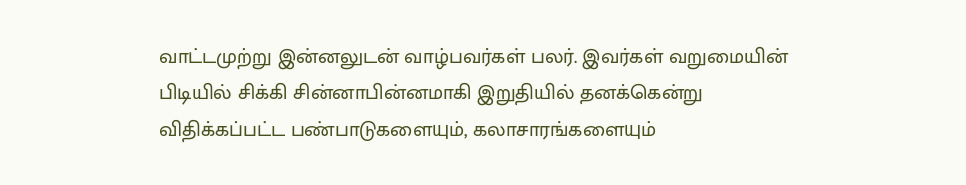வாட்டமுற்று இன்னலுடன் வாழ்பவர்கள் பலர். இவர்கள் வறுமையின் பிடியில் சிக்கி சின்னாபின்னமாகி இறுதியில் தனக்கென்று விதிக்கப்பட்ட பண்பாடுகளையும், கலாசாரங்களையும்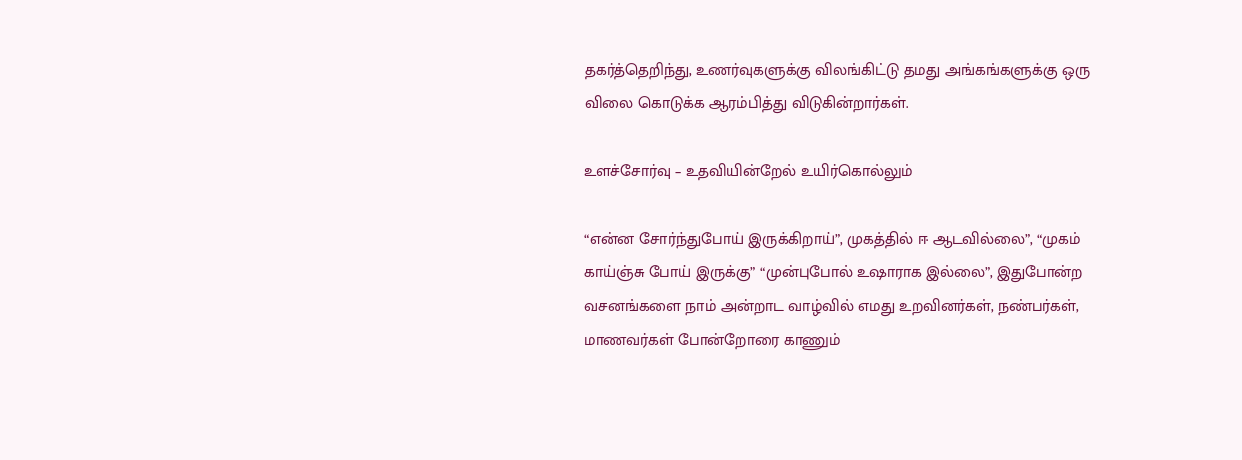தகர்த்தெறிந்து, உணர்வுகளுக்கு விலங்கிட்டு தமது அங்கங்களுக்கு ஒரு விலை கொடுக்க ஆரம்பித்து விடுகின்றார்கள்.

உளச்சோர்வு – உதவியின்றேல் உயிர்கொல்லும்

“என்ன சோர்ந்துபோய் இருக்கிறாய்”, முகத்தில் ஈ ஆடவில்லை”, “முகம் காய்ஞ்சு போய் இருக்கு” “முன்புபோல் உஷாராக இல்லை”, இதுபோன்ற வசனங்களை நாம் அன்றாட வாழ்வில் எமது உறவினர்கள், நண்பர்கள், மாணவர்கள் போன்றோரை காணும்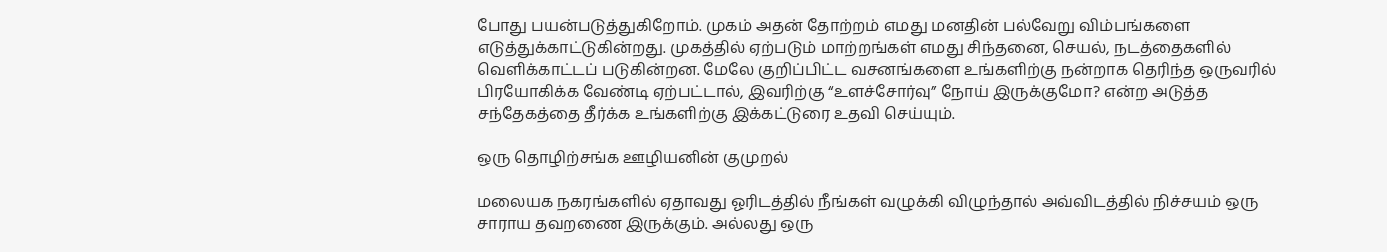போது பயன்படுத்துகிறோம். முகம் அதன் தோற்றம் எமது மனதின் பல்வேறு விம்பங்களை எடுத்துக்காட்டுகின்றது. முகத்தில் ஏற்படும் மாற்றங்கள் எமது சிந்தனை, செயல், நடத்தைகளில் வெளிக்காட்டப் படுகின்றன. மேலே குறிப்பிட்ட வசனங்களை உங்களிற்கு நன்றாக தெரிந்த ஒருவரில் பிரயோகிக்க வேண்டி ஏற்பட்டால், இவரிற்கு “உளச்சோர்வு” நோய் இருக்குமோ? என்ற அடுத்த சந்தேகத்தை தீர்க்க உங்களிற்கு இக்கட்டுரை உதவி செய்யும்.

ஒரு தொழிற்சங்க ஊழியனின் குமுறல்

மலையக நகரங்களில் ஏதாவது ஓரிடத்தில் நீங்கள் வழுக்கி விழுந்தால் அவ்விடத்தில் நிச்சயம் ஒரு சாராய தவறணை இருக்கும். அல்லது ஒரு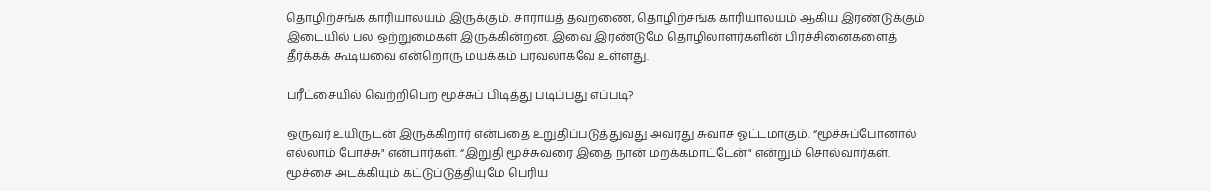தொழிற்சங்க காரியாலயம் இருக்கும். சாராயத் தவறணை, தொழிற்சங்க காரியாலயம் ஆகிய இரண்டுக்கும் இடையில் பல ஒற்றுமைகள் இருக்கின்றன. இவை இரண்டுமே தொழிலாளர்களின் பிரச்சினைகளைத் தீர்க்கக் கூடியவை என்றொரு மயக்கம் பரவலாகவே உள்ளது.

பரீட்சையில் வெற்றிபெற மூச்சுப் பிடித்து படிப்பது எப்படி?

ஒருவர் உயிருடன் இருக்கிறார் என்பதை உறுதிப்படுத்துவது அவரது சுவாச ஓட்டமாகும். “மூச்சுப்போனால் எல்லாம் போச்சு" என்பார்கள். “இறுதி மூச்சுவரை இதை நான் மறக்கமாட்டேன்" என்றும் சொல்வார்கள். மூச்சை அடக்கியும் கட்டுப்டுத்தியுமே பெரிய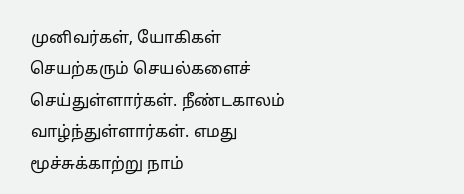முனிவர்கள், யோகிகள் செயற்கரும் செயல்களைச் செய்துள்ளார்கள். நீண்டகாலம் வாழ்ந்துள்ளார்கள். எமது மூச்சுக்காற்று நாம்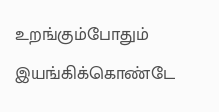உறங்கும்போதும் இயங்கிக்கொண்டே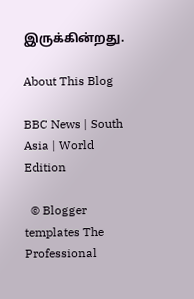இருக்கின்றது.

About This Blog

BBC News | South Asia | World Edition

  © Blogger templates The Professional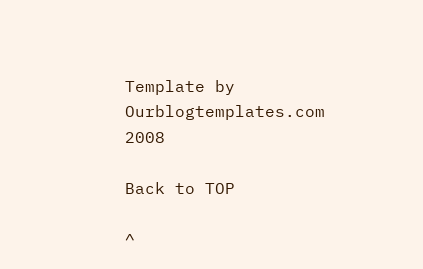Template by Ourblogtemplates.com 2008

Back to TOP

^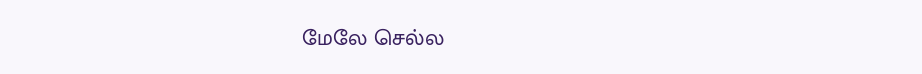மேலே செல்ல